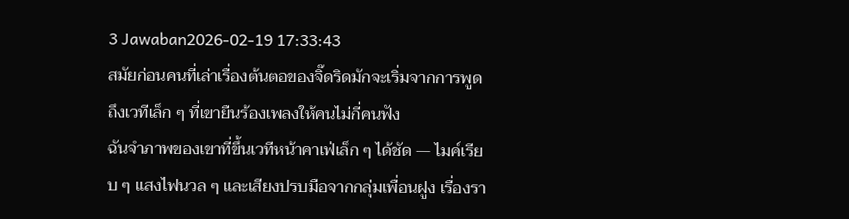3 Jawaban2026-02-19 17:33:43
สมัยก่อนคนที่เล่าเรื่องต้นตอของจิ๊ดริดมักจะเริ่มจากการพูดถึงเวทีเล็ก ๆ ที่เขายืนร้องเพลงให้คนไม่กี่คนฟัง
ฉันจำภาพของเขาที่ขึ้นเวทีหน้าคาเฟ่เล็ก ๆ ได้ชัด — ไมค์เรียบ ๆ แสงไฟนวล ๆ และเสียงปรบมือจากกลุ่มเพื่อนฝูง เรื่องรา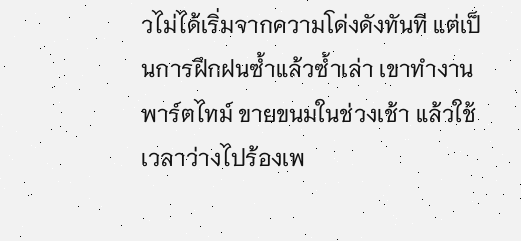วไม่ได้เริ่มจากความโด่งดังทันที แต่เป็นการฝึกฝนซ้ำแล้วซ้ำเล่า เขาทำงานพาร์ตไทม์ ขายขนมในช่วงเช้า แล้วใช้เวลาว่างไปร้องเพ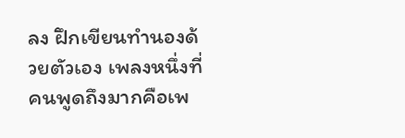ลง ฝึกเขียนทำนองด้วยตัวเอง เพลงหนึ่งที่คนพูดถึงมากคือเพ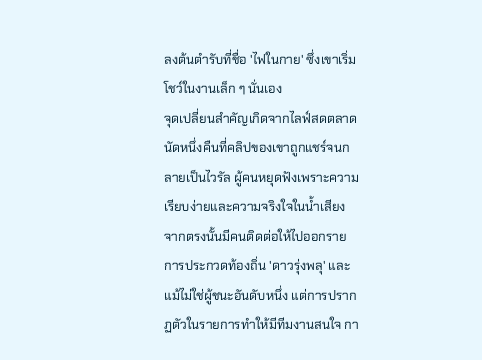ลงต้นตำรับที่ชื่อ 'ไฟในกาย' ซึ่งเขาเริ่มโชว์ในงานเล็ก ๆ นั่นเอง
จุดเปลี่ยนสำคัญเกิดจากไลฟ์สดตลาดนัดหนึ่งคืนที่คลิปของเขาถูกแชร์จนกลายเป็นไวรัล ผู้คนหยุดฟังเพราะความเรียบง่ายและความจริงใจในน้ำเสียง จากตรงนั้นมีคนติดต่อให้ไปออกรายการประกวดท้องถิ่น 'ดาวรุ่งพลุ' และแม้ไม่ใช่ผู้ชนะอันดับหนึ่ง แต่การปรากฏตัวในรายการทำให้มีทีมงานสนใจ กา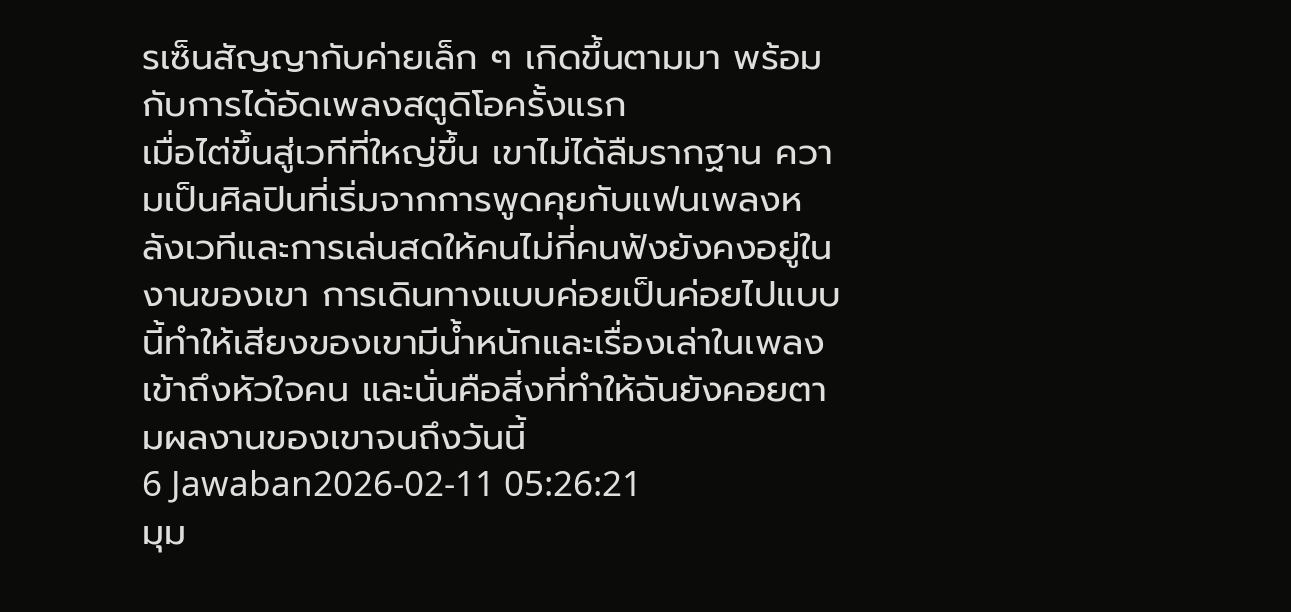รเซ็นสัญญากับค่ายเล็ก ๆ เกิดขึ้นตามมา พร้อมกับการได้อัดเพลงสตูดิโอครั้งแรก
เมื่อไต่ขึ้นสู่เวทีที่ใหญ่ขึ้น เขาไม่ได้ลืมรากฐาน ความเป็นศิลปินที่เริ่มจากการพูดคุยกับแฟนเพลงหลังเวทีและการเล่นสดให้คนไม่กี่คนฟังยังคงอยู่ในงานของเขา การเดินทางแบบค่อยเป็นค่อยไปแบบนี้ทำให้เสียงของเขามีน้ำหนักและเรื่องเล่าในเพลงเข้าถึงหัวใจคน และนั่นคือสิ่งที่ทำให้ฉันยังคอยตามผลงานของเขาจนถึงวันนี้
6 Jawaban2026-02-11 05:26:21
มุม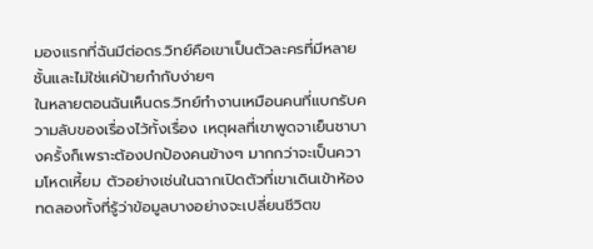มองแรกที่ฉันมีต่อดร.วิทย์คือเขาเป็นตัวละครที่มีหลายชั้นและไม่ใช่แค่ป้ายกำกับง่ายๆ
ในหลายตอนฉันเห็นดร.วิทย์ทำงานเหมือนคนที่แบกรับความลับของเรื่องไว้ทั้งเรื่อง เหตุผลที่เขาพูดจาเย็นชาบางครั้งก็เพราะต้องปกป้องคนข้างๆ มากกว่าจะเป็นความโหดเหี้ยม ตัวอย่างเช่นในฉากเปิดตัวที่เขาเดินเข้าห้องทดลองทั้งที่รู้ว่าข้อมูลบางอย่างจะเปลี่ยนชีวิตข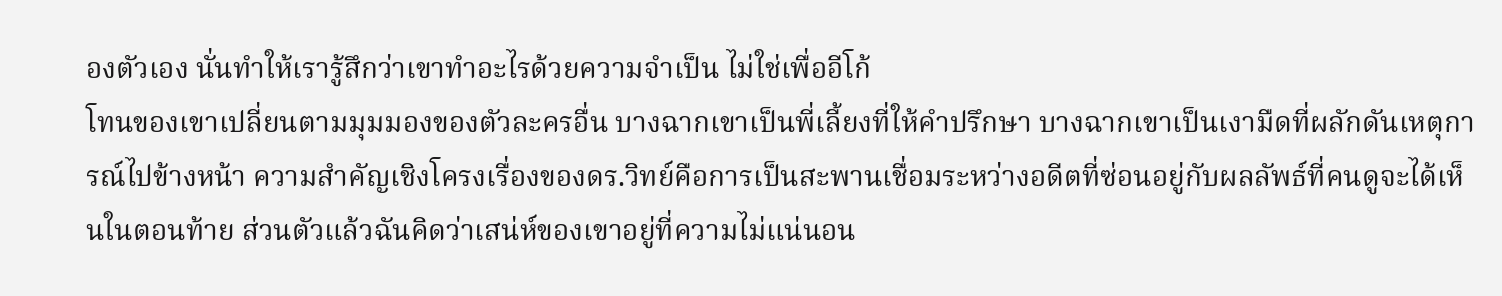องตัวเอง นั่นทำให้เรารู้สึกว่าเขาทำอะไรด้วยความจำเป็น ไม่ใช่เพื่ออีโก้
โทนของเขาเปลี่ยนตามมุมมองของตัวละครอื่น บางฉากเขาเป็นพี่เลี้ยงที่ให้คำปรึกษา บางฉากเขาเป็นเงามืดที่ผลักดันเหตุการณ์ไปข้างหน้า ความสำคัญเชิงโครงเรื่องของดร.วิทย์คือการเป็นสะพานเชื่อมระหว่างอดีตที่ซ่อนอยู่กับผลลัพธ์ที่คนดูจะได้เห็นในตอนท้าย ส่วนตัวแล้วฉันคิดว่าเสน่ห์ของเขาอยู่ที่ความไม่แน่นอน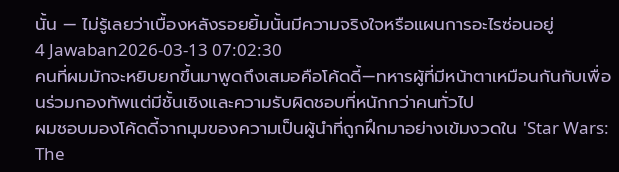นั้น — ไม่รู้เลยว่าเบื้องหลังรอยยิ้มนั้นมีความจริงใจหรือแผนการอะไรซ่อนอยู่
4 Jawaban2026-03-13 07:02:30
คนที่ผมมักจะหยิบยกขึ้นมาพูดถึงเสมอคือโค้ดดี้—ทหารผู้ที่มีหน้าตาเหมือนกันกับเพื่อนร่วมกองทัพแต่มีชั้นเชิงและความรับผิดชอบที่หนักกว่าคนทั่วไป
ผมชอบมองโค้ดดี้จากมุมของความเป็นผู้นำที่ถูกฝึกมาอย่างเข้มงวดใน 'Star Wars: The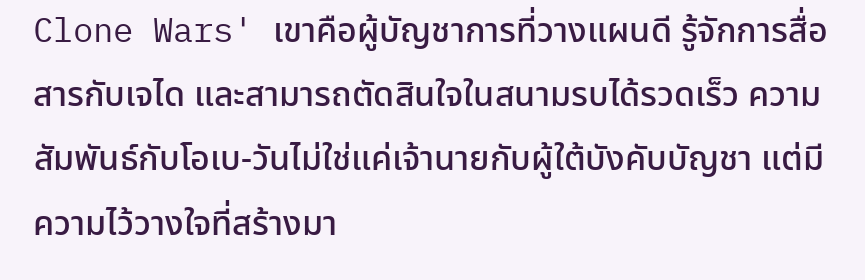Clone Wars' เขาคือผู้บัญชาการที่วางแผนดี รู้จักการสื่อสารกับเจได และสามารถตัดสินใจในสนามรบได้รวดเร็ว ความสัมพันธ์กับโอเบ-วันไม่ใช่แค่เจ้านายกับผู้ใต้บังคับบัญชา แต่มีความไว้วางใจที่สร้างมา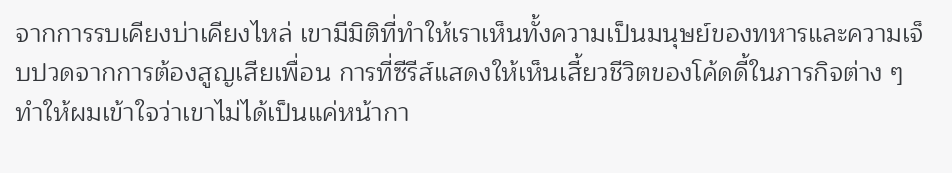จากการรบเคียงบ่าเคียงไหล่ เขามีมิติที่ทำให้เราเห็นทั้งความเป็นมนุษย์ของทหารและความเจ็บปวดจากการต้องสูญเสียเพื่อน การที่ซีรีส์แสดงให้เห็นเสี้ยวชีวิตของโค้ดดี้ในภารกิจต่าง ๆ ทำให้ผมเข้าใจว่าเขาไม่ได้เป็นแค่หน้ากา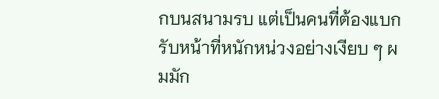กบนสนามรบ แต่เป็นคนที่ต้องแบกรับหน้าที่หนักหน่วงอย่างเงียบ ๆ ผมมัก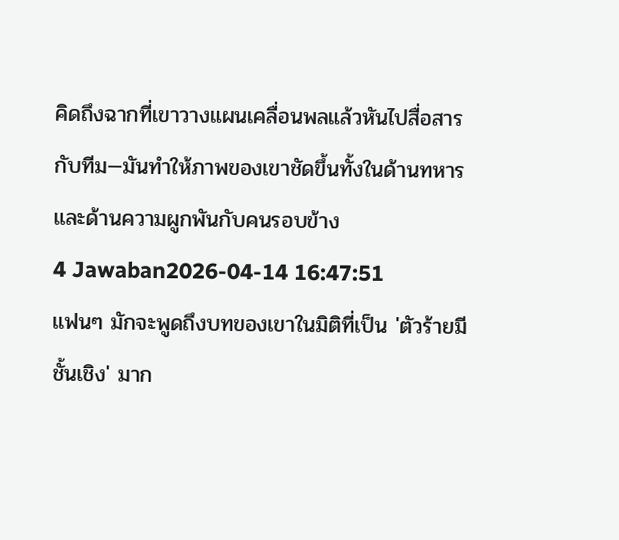คิดถึงฉากที่เขาวางแผนเคลื่อนพลแล้วหันไปสื่อสารกับทีม—มันทำให้ภาพของเขาชัดขึ้นทั้งในด้านทหารและด้านความผูกพันกับคนรอบข้าง
4 Jawaban2026-04-14 16:47:51
แฟนๆ มักจะพูดถึงบทของเขาในมิติที่เป็น 'ตัวร้ายมีชั้นเชิง' มาก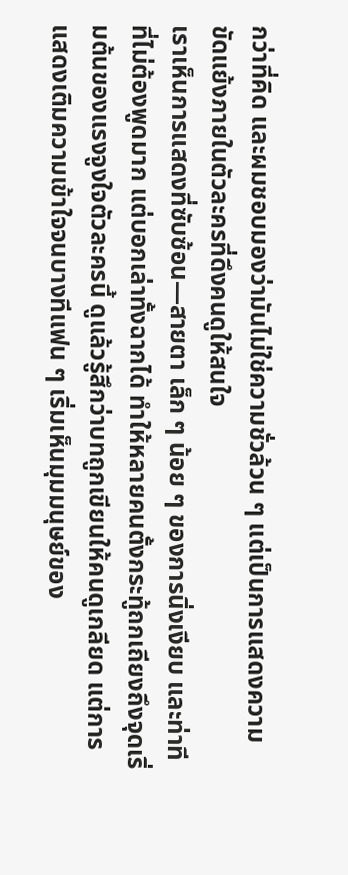กว่าที่คิด และผมชอบมองว่ามันไม่ใช่ความชั่วล้วน ๆ แต่เป็นการแสดงความขัดแย้งภายในตัวละครที่ดึงคนดูให้สนใจ
เราเห็นการแสดงที่ซับซ้อน—สายตา เล็ก ๆ น้อย ๆ ของการนิ่งเงียบ และท่าทีที่ไม่ต้องพูดมาก แต่บอกเล่าทั้งฉากได้ ทำให้หลายคนตั้งกระทู้ถกเถียงถึงจุดเริ่มต้นของแรงจูงใจตัวละครนี้ ดูแล้วรู้สึกว่าบทถูกเขียนให้คนดูเกลียด แต่การแสดงเติมความเข้าใจจนบางทีแฟน ๆ เริ่มเห็นมุมมนุษย์ของ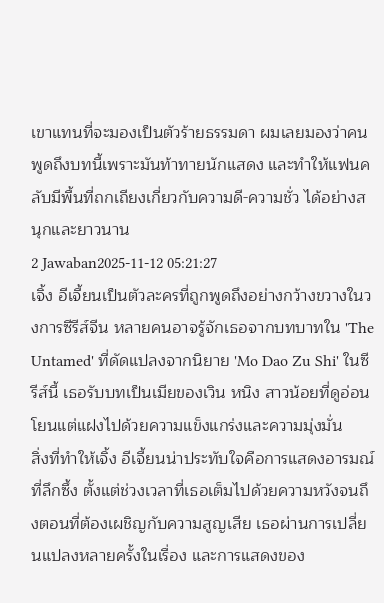เขาแทนที่จะมองเป็นตัวร้ายธรรมดา ผมเลยมองว่าคนพูดถึงบทนี้เพราะมันท้าทายนักแสดง และทำให้แฟนคลับมีพื้นที่ถกเถียงเกี่ยวกับความดี-ความชั่ว ได้อย่างสนุกและยาวนาน
2 Jawaban2025-11-12 05:21:27
เจิ้ง อีเจี้ยนเป็นตัวละครที่ถูกพูดถึงอย่างกว้างขวางในวงการซีรีส์จีน หลายคนอาจรู้จักเธอจากบทบาทใน 'The Untamed' ที่ดัดแปลงจากนิยาย 'Mo Dao Zu Shi' ในซีรีส์นี้ เธอรับบทเป็นเมียของเวิน หนิง สาวน้อยที่ดูอ่อนโยนแต่แฝงไปด้วยความแข็งแกร่งและความมุ่งมั่น
สิ่งที่ทำให้เจิ้ง อีเจี้ยนน่าประทับใจคือการแสดงอารมณ์ที่ลึกซึ้ง ตั้งแต่ช่วงเวลาที่เธอเต็มไปด้วยความหวังจนถึงตอนที่ต้องเผชิญกับความสูญเสีย เธอผ่านการเปลี่ยนแปลงหลายครั้งในเรื่อง และการแสดงของ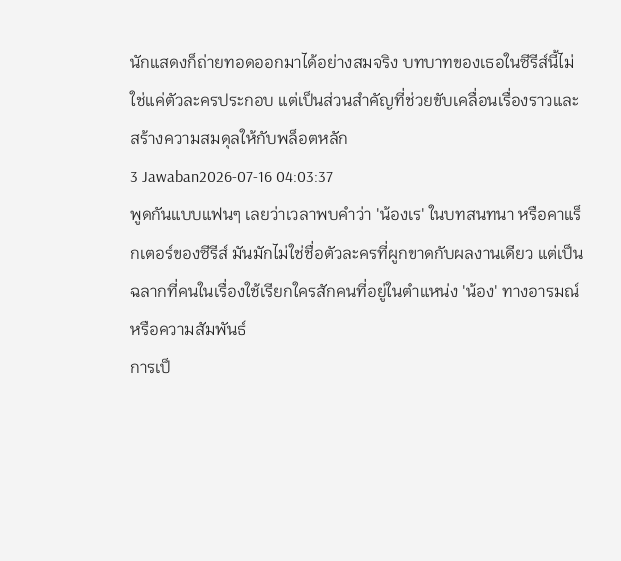นักแสดงก็ถ่ายทอดออกมาได้อย่างสมจริง บทบาทของเธอในซีรีส์นี้ไม่ใช่แค่ตัวละครประกอบ แต่เป็นส่วนสำคัญที่ช่วยขับเคลื่อนเรื่องราวและสร้างความสมดุลให้กับพล็อตหลัก
3 Jawaban2026-07-16 04:03:37
พูดกันแบบแฟนๆ เลยว่าเวลาพบคำว่า 'น้องเร' ในบทสนทนา หรือคาแร็กเตอร์ของซีรีส์ มันมักไม่ใช่ชื่อตัวละครที่ผูกขาดกับผลงานเดียว แต่เป็นฉลากที่คนในเรื่องใช้เรียกใครสักคนที่อยู่ในตำแหน่ง 'น้อง' ทางอารมณ์หรือความสัมพันธ์
การเป็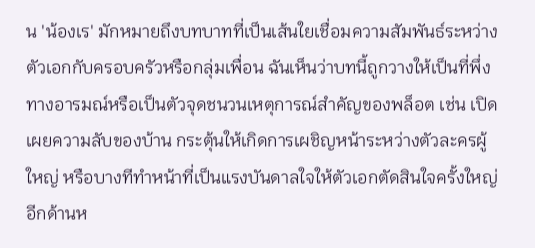น 'น้องเร' มักหมายถึงบทบาทที่เป็นเส้นใยเชื่อมความสัมพันธ์ระหว่างตัวเอกกับครอบครัวหรือกลุ่มเพื่อน ฉันเห็นว่าบทนี้ถูกวางให้เป็นที่พึ่งทางอารมณ์หรือเป็นตัวจุดชนวนเหตุการณ์สำคัญของพล็อต เช่น เปิดเผยความลับของบ้าน กระตุ้นให้เกิดการเผชิญหน้าระหว่างตัวละครผู้ใหญ่ หรือบางทีทำหน้าที่เป็นแรงบันดาลใจให้ตัวเอกตัดสินใจครั้งใหญ่
อีกด้านห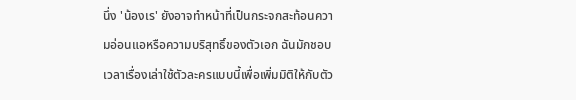นึ่ง 'น้องเร' ยังอาจทำหน้าที่เป็นกระจกสะท้อนความอ่อนแอหรือความบริสุทธิ์ของตัวเอก ฉันมักชอบเวลาเรื่องเล่าใช้ตัวละครแบบนี้เพื่อเพิ่มมิติให้กับตัว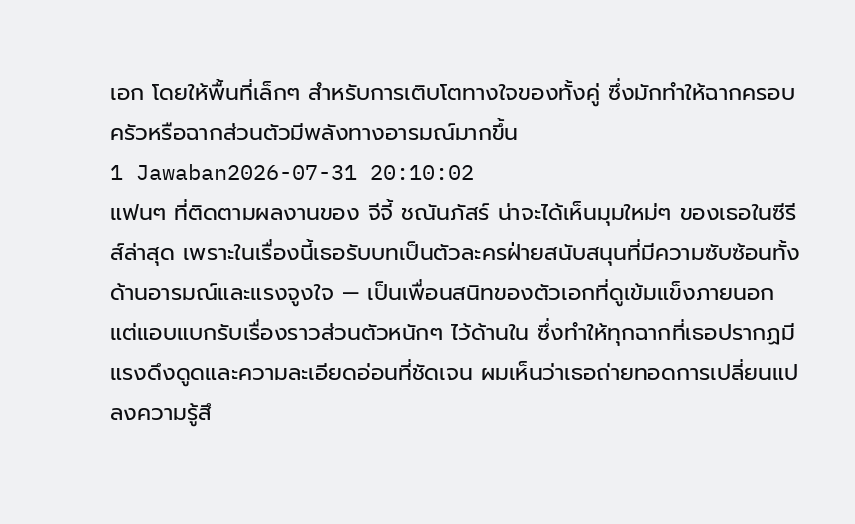เอก โดยให้พื้นที่เล็กๆ สำหรับการเติบโตทางใจของทั้งคู่ ซึ่งมักทำให้ฉากครอบครัวหรือฉากส่วนตัวมีพลังทางอารมณ์มากขึ้น
1 Jawaban2026-07-31 20:10:02
แฟนๆ ที่ติดตามผลงานของ จีจี้ ชณันภัสร์ น่าจะได้เห็นมุมใหม่ๆ ของเธอในซีรีส์ล่าสุด เพราะในเรื่องนี้เธอรับบทเป็นตัวละครฝ่ายสนับสนุนที่มีความซับซ้อนทั้งด้านอารมณ์และแรงจูงใจ — เป็นเพื่อนสนิทของตัวเอกที่ดูเข้มแข็งภายนอกแต่แอบแบกรับเรื่องราวส่วนตัวหนักๆ ไว้ด้านใน ซึ่งทำให้ทุกฉากที่เธอปรากฏมีแรงดึงดูดและความละเอียดอ่อนที่ชัดเจน ผมเห็นว่าเธอถ่ายทอดการเปลี่ยนแปลงความรู้สึ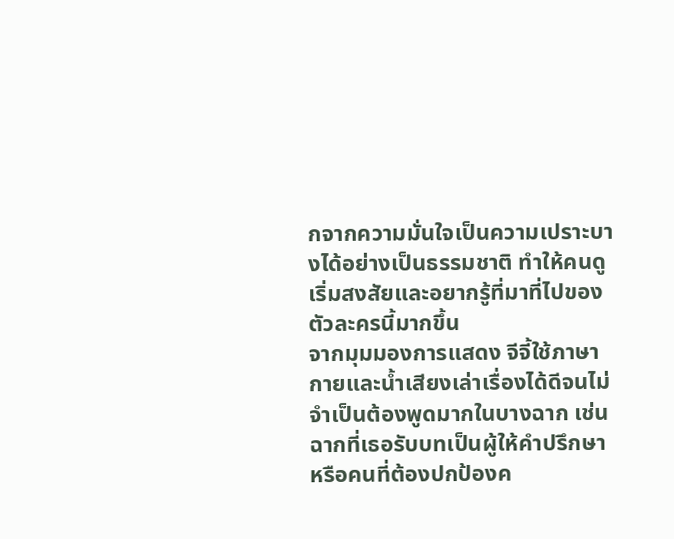กจากความมั่นใจเป็นความเปราะบางได้อย่างเป็นธรรมชาติ ทำให้คนดูเริ่มสงสัยและอยากรู้ที่มาที่ไปของตัวละครนี้มากขึ้น
จากมุมมองการแสดง จีจี้ใช้ภาษากายและน้ำเสียงเล่าเรื่องได้ดีจนไม่จำเป็นต้องพูดมากในบางฉาก เช่นฉากที่เธอรับบทเป็นผู้ให้คำปรึกษาหรือคนที่ต้องปกป้องค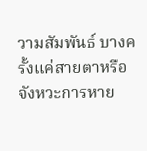วามสัมพันธ์ บางครั้งแค่สายตาหรือจังหวะการหาย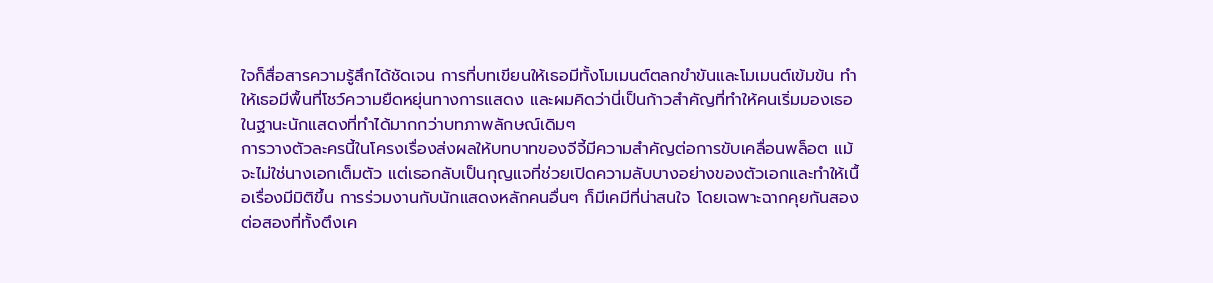ใจก็สื่อสารความรู้สึกได้ชัดเจน การที่บทเขียนให้เธอมีทั้งโมเมนต์ตลกขำขันและโมเมนต์เข้มข้น ทำให้เธอมีพื้นที่โชว์ความยืดหยุ่นทางการแสดง และผมคิดว่านี่เป็นก้าวสำคัญที่ทำให้คนเริ่มมองเธอในฐานะนักแสดงที่ทำได้มากกว่าบทภาพลักษณ์เดิมๆ
การวางตัวละครนี้ในโครงเรื่องส่งผลให้บทบาทของจีจี้มีความสำคัญต่อการขับเคลื่อนพล็อต แม้จะไม่ใช่นางเอกเต็มตัว แต่เธอกลับเป็นกุญแจที่ช่วยเปิดความลับบางอย่างของตัวเอกและทำให้เนื้อเรื่องมีมิติขึ้น การร่วมงานกับนักแสดงหลักคนอื่นๆ ก็มีเคมีที่น่าสนใจ โดยเฉพาะฉากคุยกันสองต่อสองที่ทั้งตึงเค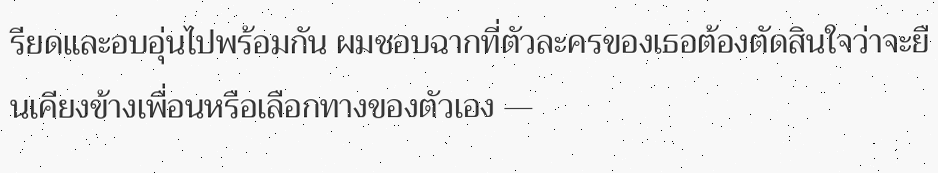รียดและอบอุ่นไปพร้อมกัน ผมชอบฉากที่ตัวละครของเธอต้องตัดสินใจว่าจะยืนเคียงข้างเพื่อนหรือเลือกทางของตัวเอง —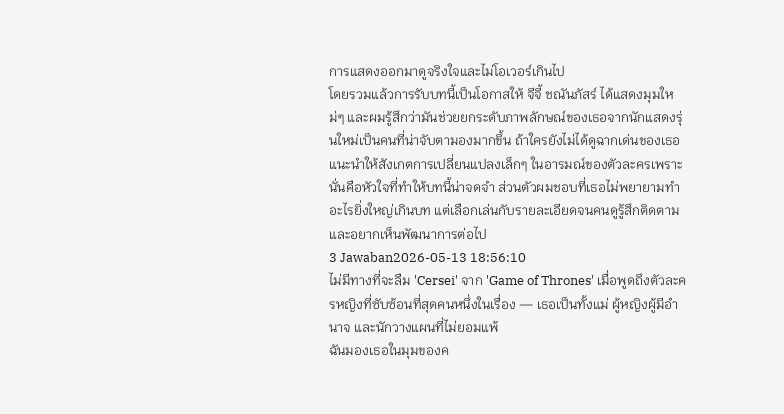การแสดงออกมาดูจริงใจและไม่โอเวอร์เกินไป
โดยรวมแล้วการรับบทนี้เป็นโอกาสให้ จีจี้ ชณันภัสร์ ได้แสดงมุมใหม่ๆ และผมรู้สึกว่ามันช่วยยกระดับภาพลักษณ์ของเธอจากนักแสดงรุ่นใหม่เป็นคนที่น่าจับตามองมากขึ้น ถ้าใครยังไม่ได้ดูฉากเด่นของเธอ แนะนำให้สังเกตการเปลี่ยนแปลงเล็กๆ ในอารมณ์ของตัวละครเพราะนั่นคือหัวใจที่ทำให้บทนี้น่าจดจำ ส่วนตัวผมชอบที่เธอไม่พยายามทำอะไรยิ่งใหญ่เกินบท แต่เลือกเล่นกับรายละเอียดจนคนดูรู้สึกติดตามและอยากเห็นพัฒนาการต่อไป
3 Jawaban2026-05-13 18:56:10
ไม่มีทางที่จะลืม 'Cersei' จาก 'Game of Thrones' เมื่อพูดถึงตัวละครหญิงที่ซับซ้อนที่สุดคนหนึ่งในเรื่อง — เธอเป็นทั้งแม่ ผู้หญิงผู้มีอำนาจ และนักวางแผนที่ไม่ยอมแพ้
ฉันมองเธอในมุมของค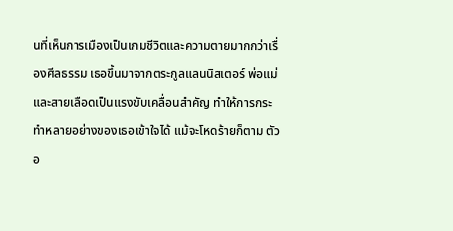นที่เห็นการเมืองเป็นเกมชีวิตและความตายมากกว่าเรื่องศีลธรรม เธอขึ้นมาจากตระกูลแลนนิสเตอร์ พ่อแม่และสายเลือดเป็นแรงขับเคลื่อนสำคัญ ทำให้การกระทำหลายอย่างของเธอเข้าใจได้ แม้จะโหดร้ายก็ตาม ตัวอ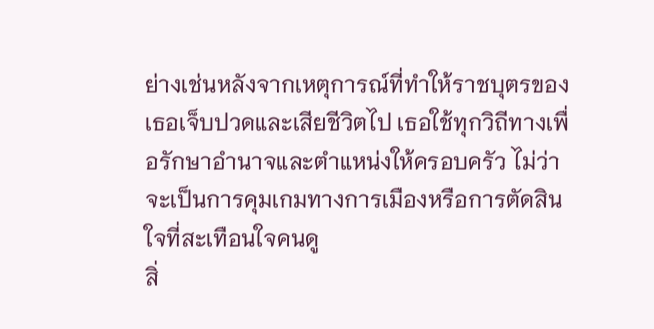ย่างเช่นหลังจากเหตุการณ์ที่ทำให้ราชบุตรของเธอเจ็บปวดและเสียชีวิตไป เธอใช้ทุกวิถีทางเพื่อรักษาอำนาจและตำแหน่งให้ครอบครัว ไม่ว่าจะเป็นการคุมเกมทางการเมืองหรือการตัดสินใจที่สะเทือนใจคนดู
สิ่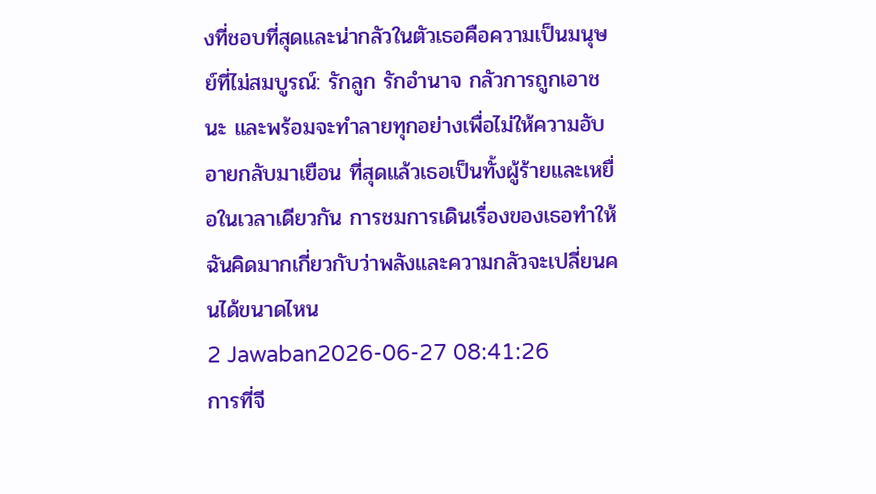งที่ชอบที่สุดและน่ากลัวในตัวเธอคือความเป็นมนุษย์ที่ไม่สมบูรณ์: รักลูก รักอำนาจ กลัวการถูกเอาชนะ และพร้อมจะทำลายทุกอย่างเพื่อไม่ให้ความอับอายกลับมาเยือน ที่สุดแล้วเธอเป็นทั้งผู้ร้ายและเหยื่อในเวลาเดียวกัน การชมการเดินเรื่องของเธอทำให้ฉันคิดมากเกี่ยวกับว่าพลังและความกลัวจะเปลี่ยนคนได้ขนาดไหน
2 Jawaban2026-06-27 08:41:26
การที่จี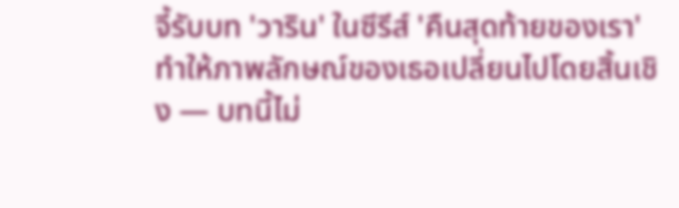จี้รับบท 'วาริน' ในซีรีส์ 'คืนสุดท้ายของเรา' ทำให้ภาพลักษณ์ของเธอเปลี่ยนไปโดยสิ้นเชิง — บทนี้ไม่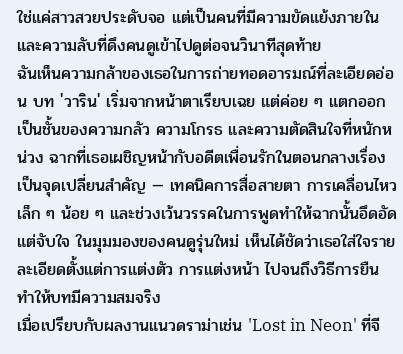ใช่แค่สาวสวยประดับจอ แต่เป็นคนที่มีความขัดแย้งภายในและความลับที่ดึงคนดูเข้าไปดูต่อจนวินาทีสุดท้าย
ฉันเห็นความกล้าของเธอในการถ่ายทอดอารมณ์ที่ละเอียดอ่อน บท 'วาริน' เริ่มจากหน้าตาเรียบเฉย แต่ค่อย ๆ แตกออกเป็นชั้นของความกลัว ความโกรธ และความตัดสินใจที่หนักหน่วง ฉากที่เธอเผชิญหน้ากับอดีตเพื่อนรักในตอนกลางเรื่องเป็นจุดเปลี่ยนสำคัญ — เทคนิคการสื่อสายตา การเคลื่อนไหวเล็ก ๆ น้อย ๆ และช่วงเว้นวรรคในการพูดทำให้ฉากนั้นอึดอัดแต่จับใจ ในมุมมองของคนดูรุ่นใหม่ เห็นได้ชัดว่าเธอใส่ใจรายละเอียดตั้งแต่การแต่งตัว การแต่งหน้า ไปจนถึงวิธีการยืน ทำให้บทมีความสมจริง
เมื่อเปรียบกับผลงานแนวดราม่าเช่น 'Lost in Neon' ที่จี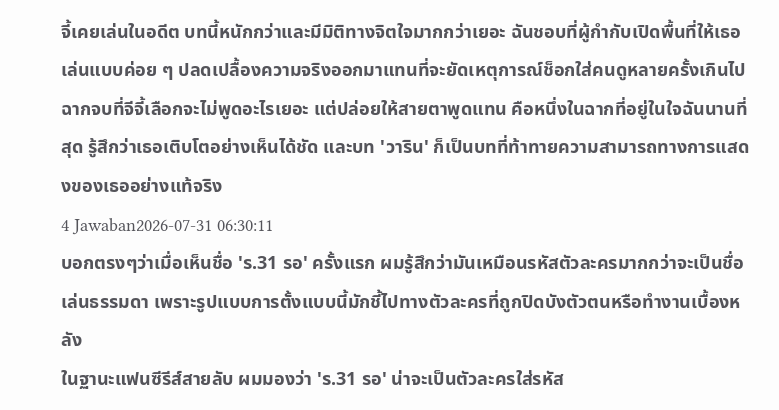จี้เคยเล่นในอดีต บทนี้หนักกว่าและมีมิติทางจิตใจมากกว่าเยอะ ฉันชอบที่ผู้กำกับเปิดพื้นที่ให้เธอเล่นแบบค่อย ๆ ปลดเปลื้องความจริงออกมาแทนที่จะยัดเหตุการณ์ช็อกใส่คนดูหลายครั้งเกินไป ฉากจบที่จีจี้เลือกจะไม่พูดอะไรเยอะ แต่ปล่อยให้สายตาพูดแทน คือหนึ่งในฉากที่อยู่ในใจฉันนานที่สุด รู้สึกว่าเธอเติบโตอย่างเห็นได้ชัด และบท 'วาริน' ก็เป็นบทที่ท้าทายความสามารถทางการแสดงของเธออย่างแท้จริง
4 Jawaban2026-07-31 06:30:11
บอกตรงๆว่าเมื่อเห็นชื่อ 'ร.31 รอ' ครั้งแรก ผมรู้สึกว่ามันเหมือนรหัสตัวละครมากกว่าจะเป็นชื่อเล่นธรรมดา เพราะรูปแบบการตั้งแบบนี้มักชี้ไปทางตัวละครที่ถูกปิดบังตัวตนหรือทำงานเบื้องหลัง
ในฐานะแฟนซีรีส์สายลับ ผมมองว่า 'ร.31 รอ' น่าจะเป็นตัวละครใส่รหัส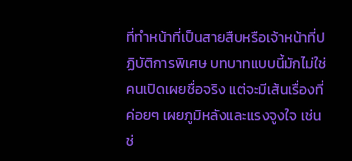ที่ทำหน้าที่เป็นสายสืบหรือเจ้าหน้าที่ปฏิบัติการพิเศษ บทบาทแบบนี้มักไม่ใช่คนเปิดเผยชื่อจริง แต่จะมีเส้นเรื่องที่ค่อยๆ เผยภูมิหลังและแรงจูงใจ เช่น ช่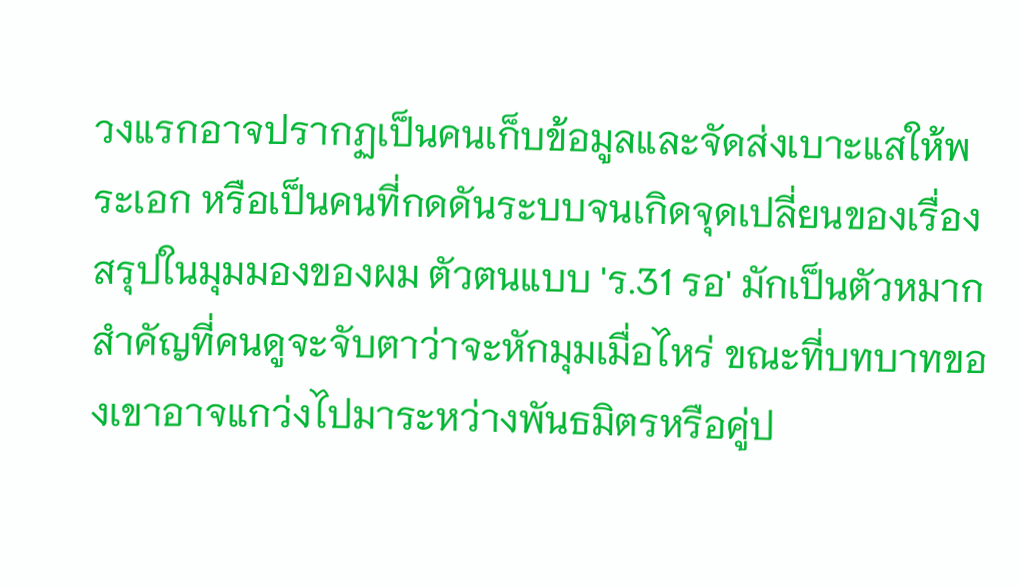วงแรกอาจปรากฏเป็นคนเก็บข้อมูลและจัดส่งเบาะแสให้พระเอก หรือเป็นคนที่กดดันระบบจนเกิดจุดเปลี่ยนของเรื่อง
สรุปในมุมมองของผม ตัวตนแบบ 'ร.31 รอ' มักเป็นตัวหมากสำคัญที่คนดูจะจับตาว่าจะหักมุมเมื่อไหร่ ขณะที่บทบาทของเขาอาจแกว่งไปมาระหว่างพันธมิตรหรือคู่ป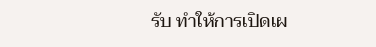รับ ทำให้การเปิดเผ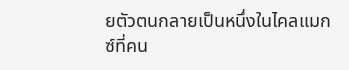ยตัวตนกลายเป็นหนึ่งในไคลแมกซ์ที่คน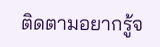ติดตามอยากรู้จ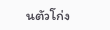นตัวโก่ง